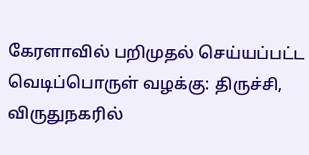கேரளாவில் பறிமுதல் செய்யப்பட்ட வெடிப்பொருள் வழக்கு: திருச்சி, விருதுநகரில்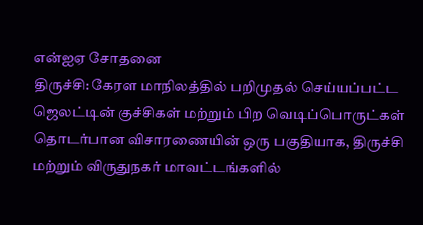என்ஐஏ சோதனை
திருச்சி: கேரள மாநிலத்தில் பறிமுதல் செய்யப்பட்ட ஜெலட்டின் குச்சிகள் மற்றும் பிற வெடிப்பொருட்கள் தொடர்பான விசாரணையின் ஒரு பகுதியாக, திருச்சி மற்றும் விருதுநகர் மாவட்டங்களில்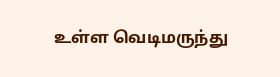உள்ள வெடிமருந்து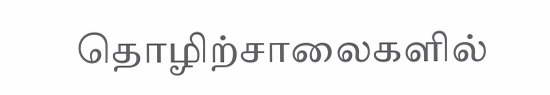தொழிற்சாலைகளில்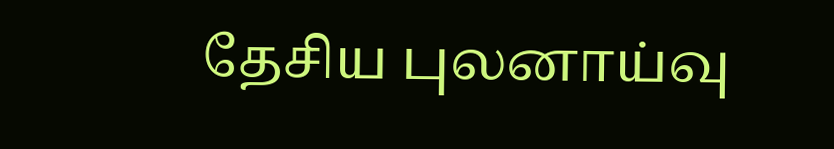தேசிய புலனாய்வு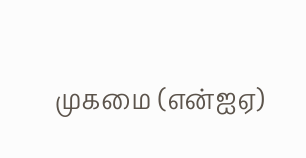முகமை (என்ஐஏ)